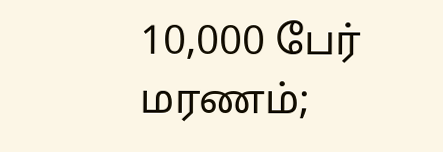10,000 பேர் மரணம்;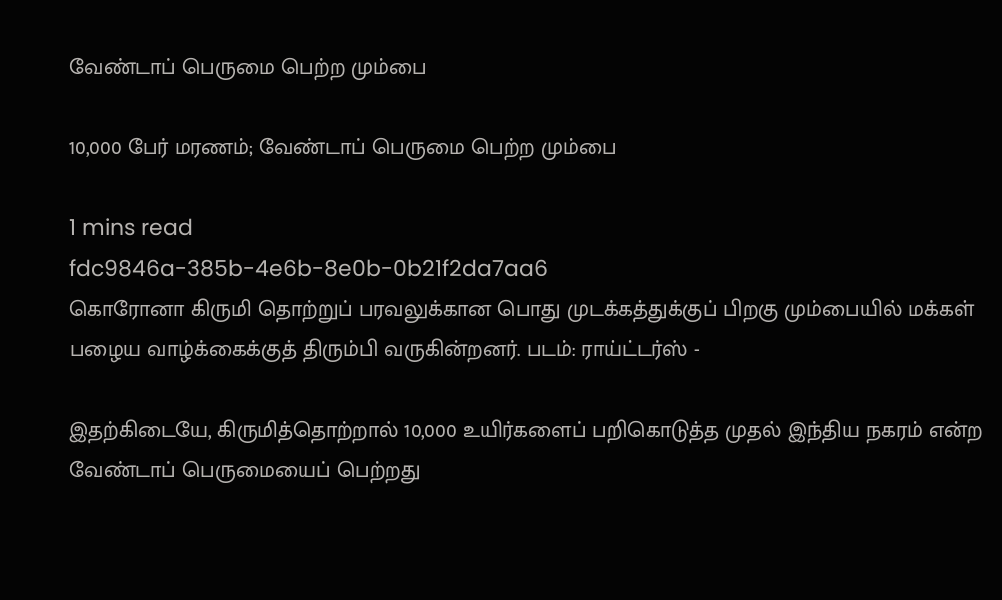வேண்டாப் பெருமை பெற்ற மும்பை

10,000 பேர் மரணம்; வேண்டாப் பெருமை பெற்ற மும்பை

1 mins read
fdc9846a-385b-4e6b-8e0b-0b21f2da7aa6
கொரோனா கிருமி தொற்றுப் பரவலுக்கான பொது முடக்கத்துக்குப் பிறகு மும்பையில் மக்கள் பழைய வாழ்க்கைக்குத் திரும்பி வருகின்றனர். படம்: ராய்ட்டர்ஸ் -

இதற்கிடையே, கிருமித்தொற்றால் 10,000 உயிர்களைப் பறிகொடுத்த முதல் இந்திய நகரம் என்ற வேண்டாப் பெருமையைப் பெற்றது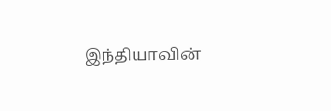இந்தியாவின்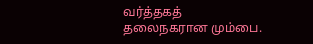வர்த்தகத் தலைநகரான மும்பை.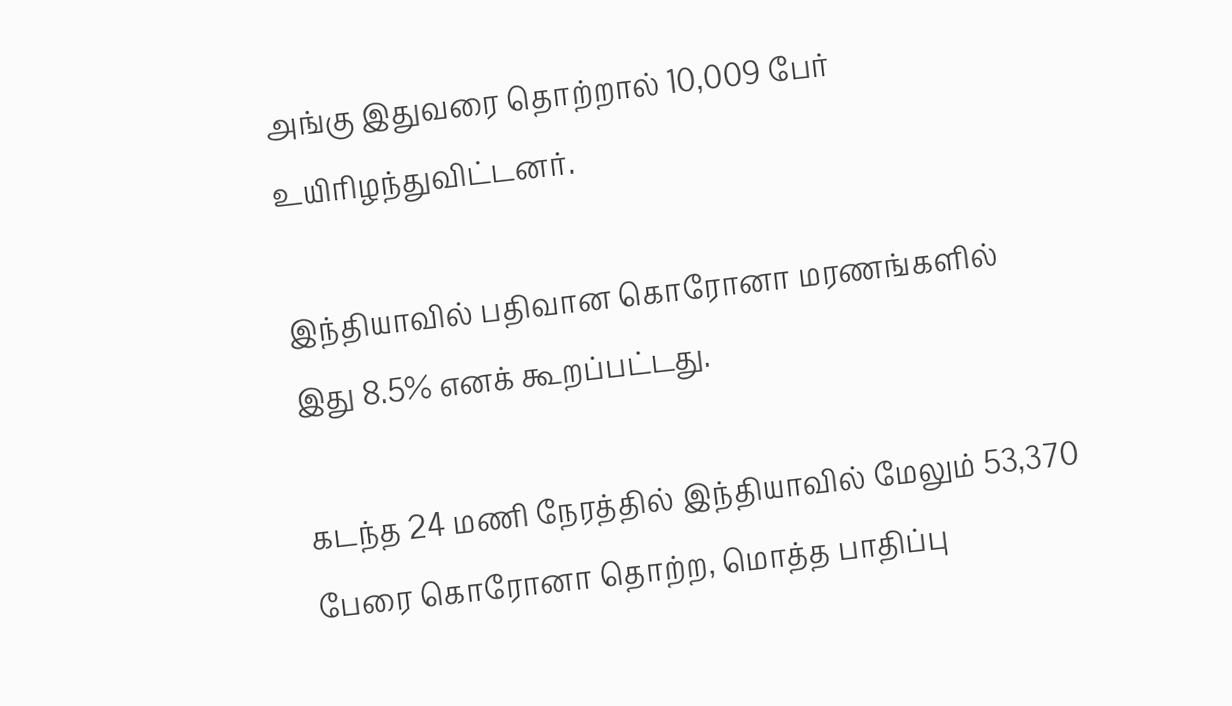அங்கு இதுவரை தொற்றால் 10,009 பேர் உயிரிழந்துவிட்டனர்.

இந்தியாவில் பதிவான கொரோனா மரணங்களில் இது 8.5% எனக் கூறப்பட்டது.

கடந்த 24 மணி நேரத்தில் இந்தியாவில் மேலும் 53,370 பேரை கொரோனா தொற்ற, மொத்த பாதிப்பு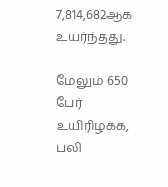7,814,682ஆக உயர்ந்தது.

மேலும் 650 பேர் உயிரிழக்க, பலி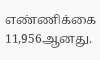எண்ணிக்கை 11,956ஆனது.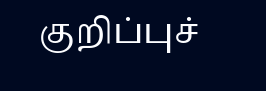குறிப்புச்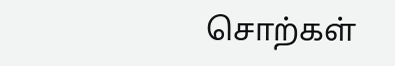சொற்கள்